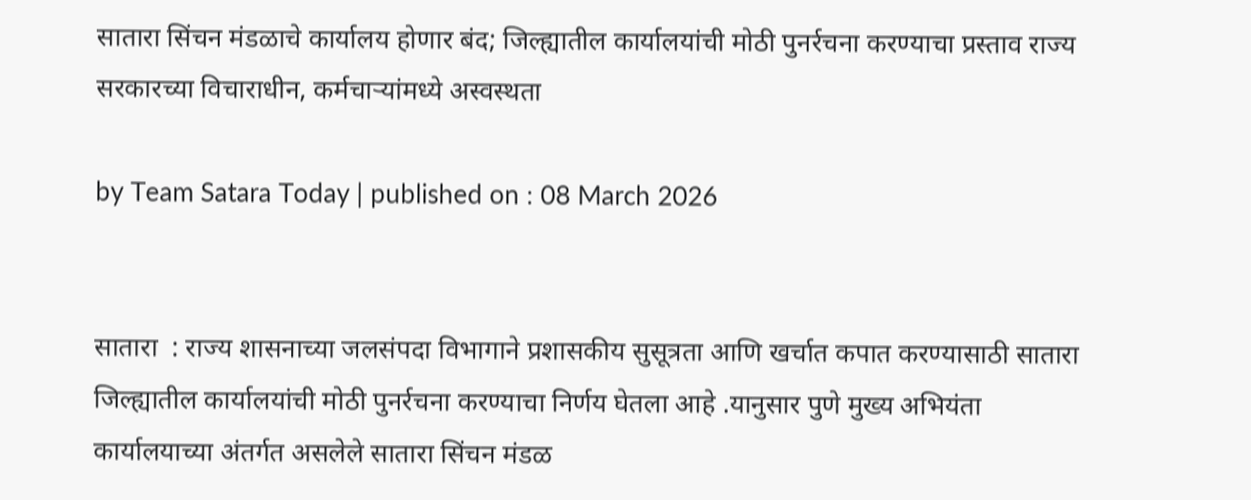सातारा सिंचन मंडळाचे कार्यालय होणार बंद; जिल्ह्यातील कार्यालयांची मोठी पुनर्रचना करण्याचा प्रस्ताव राज्य सरकारच्या विचाराधीन, कर्मचाऱ्यांमध्ये अस्वस्थता

by Team Satara Today | published on : 08 March 2026


सातारा  : राज्य शासनाच्या जलसंपदा विभागाने प्रशासकीय सुसूत्रता आणि खर्चात कपात करण्यासाठी सातारा जिल्ह्यातील कार्यालयांची मोठी पुनर्रचना करण्याचा निर्णय घेतला आहे .यानुसार पुणे मुख्य अभियंता कार्यालयाच्या अंतर्गत असलेले सातारा सिंचन मंडळ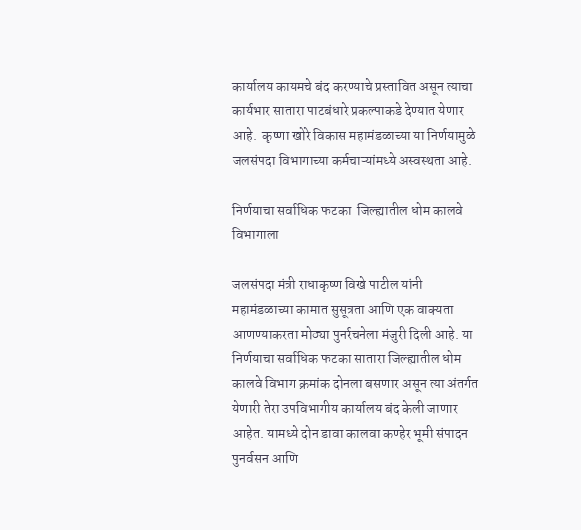कार्यालय कायमचे बंद करण्याचे प्रस्तावित असून त्याचा कार्यभार सातारा पाटबंधारे प्रकल्पाकडे देण्यात येणार आहे.  कृष्णा खोरे विकास महामंडळाच्या या निर्णयामुळे जलसंपदा विभागाच्या कर्मचाऱ्यांमध्ये अस्वस्थता आहे.

निर्णयाचा सर्वाधिक फटका  जिल्ह्यातील धोम कालवे विभागाला

जलसंपदा मंत्री राधाकृष्ण विखे पाटील यांनी महामंडळाच्या कामात सुसूत्रता आणि एक वाक्यता आणण्याकरता मोठ्या पुनर्रचनेला मंजुरी दिली आहे. या निर्णयाचा सर्वाधिक फटका सातारा जिल्ह्यातील धोम कालवे विभाग क्रमांक दोनला बसणार असून त्या अंतर्गत येणारी तेरा उपविभागीय कार्यालय बंद केली जाणार आहेत. यामध्ये दोन डावा कालवा कण्हेर भूमी संपादन पुनर्वसन आणि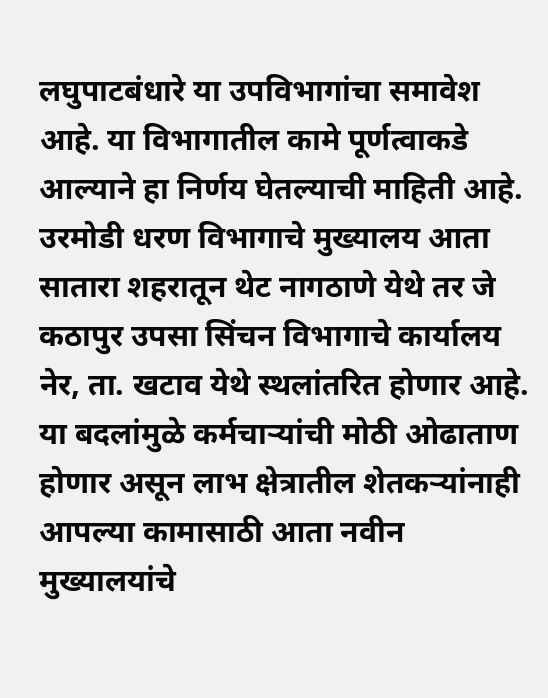लघुपाटबंधारे या उपविभागांचा समावेश आहे. या विभागातील कामे पूर्णत्वाकडे आल्याने हा निर्णय घेतल्याची माहिती आहे. उरमोडी धरण विभागाचे मुख्यालय आता सातारा शहरातून थेट नागठाणे येथे तर जे कठापुर उपसा सिंचन विभागाचे कार्यालय नेर, ता. खटाव येथे स्थलांतरित होणार आहे. या बदलांमुळे कर्मचाऱ्यांची मोठी ओढाताण होणार असून लाभ क्षेत्रातील शेतकऱ्यांनाही आपल्या कामासाठी आता नवीन मुख्यालयांचे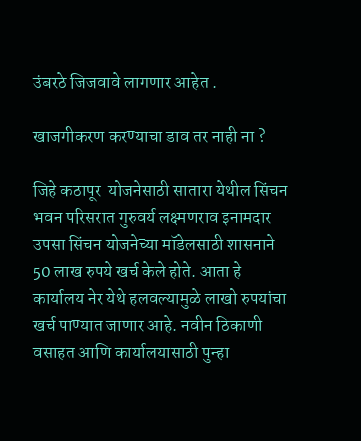उंबरठे जिजवावे लागणार आहेत .

खाजगीकरण करण्याचा डाव तर नाही ना ?

जिहे कठापूर  योजनेसाठी सातारा येथील सिंचन भवन परिसरात गुरुवर्य लक्ष्मणराव इनामदार उपसा सिंचन योजनेच्या मॉडेलसाठी शासनाने 50 लाख रुपये खर्च केले होते. आता हे कार्यालय नेर येथे हलवल्यामुळे लाखो रुपयांचा खर्च पाण्यात जाणार आहे. नवीन ठिकाणी वसाहत आणि कार्यालयासाठी पुन्हा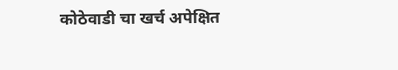कोठेवाडी चा खर्च अपेक्षित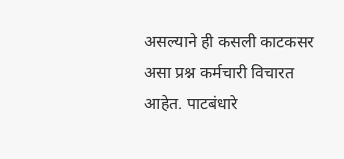असल्याने ही कसली काटकसर असा प्रश्न कर्मचारी विचारत आहेत. पाटबंधारे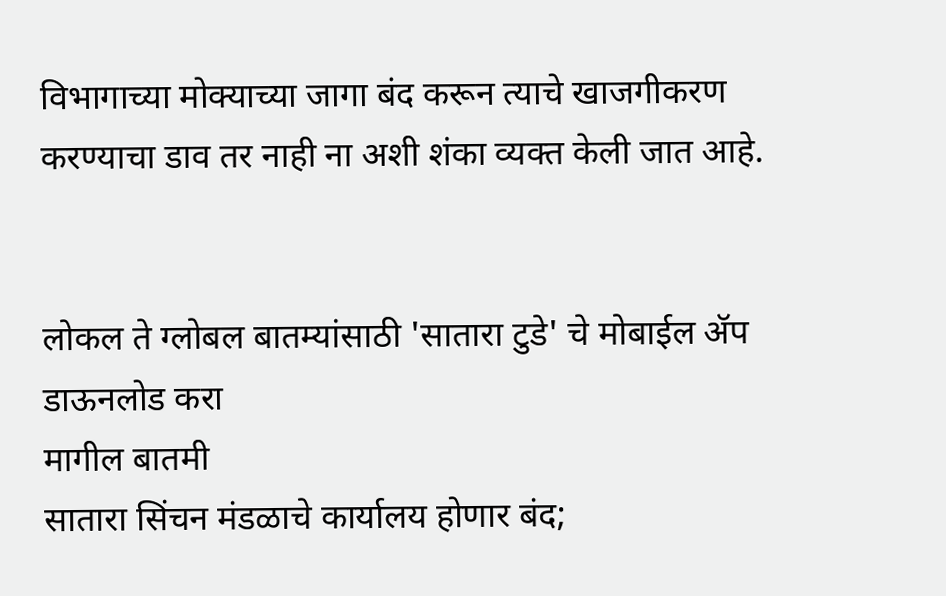विभागाच्या मोक्याच्या जागा बंद करून त्याचे खाजगीकरण करण्याचा डाव तर नाही ना अशी शंका व्यक्त केली जात आहे.


लोकल ते ग्लोबल बातम्यांसाठी 'सातारा टुडे' चे मोबाईल ॲप डाऊनलोड करा
मागील बातमी
सातारा सिंचन मंडळाचे कार्यालय होणार बंद;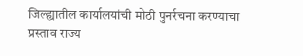जिल्ह्यातील कार्यालयांची मोठी पुनर्रचना करण्याचा प्रस्ताव राज्य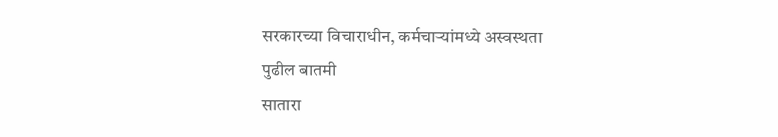सरकारच्या विचाराधीन, कर्मचाऱ्यांमध्ये अस्वस्थता
पुढील बातमी
सातारा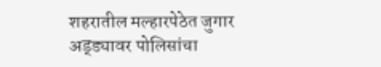शहरातील मल्हारपेठेत जुगार अड्ड्यावर पोलिसांचा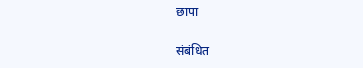छापा

संबंधित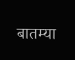बातम्या